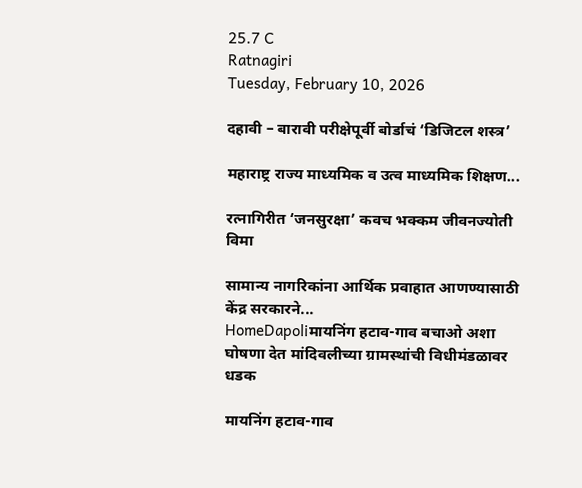25.7 C
Ratnagiri
Tuesday, February 10, 2026

दहावी – बारावी परीक्षेपूर्वी बोर्डाचं ‘डिजिटल शस्त्र’

महाराष्ट्र राज्य माध्यमिक व उत्व माध्यमिक शिक्षण...

रत्नागिरीत ‘जनसुरक्षा’ कवच भक्कम जीवनज्योती विमा

सामान्य नागरिकांना आर्थिक प्रवाहात आणण्यासाठी केंद्र सरकारने...
HomeDapoliमायनिंग हटाव-गाव बचाओ अशा घोषणा देत मांदिवलीच्या ग्रामस्थांची विधीमंडळावर धडक

मायनिंग हटाव-गाव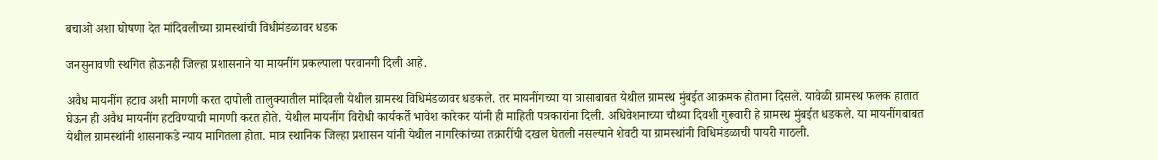बचाओ अशा घोषणा देत मांदिवलीच्या ग्रामस्थांची विधीमंडळावर धडक

जनसुनावणी स्थगित होऊनही जिल्हा प्रशासनाने या मायनींग प्रकल्पाला परवानगी दिली आहे.

अवैध मायनींग हटाव अशी मागणी करत दापोली तालुक्यातील मांदिवली येथील ग्रामस्थ विधिमंडळावर धडकले. तर मायनींगच्या या त्रासाबाबत येथील ग्रामस्थ मुंबईत आक्रमक होताना दिसले. यावेळी ग्रामस्थ फलक हातात घेऊन ही अवैध मायनींग हटविण्याची मागणी करत होते. येथील मायनींग विरोधी कार्यकर्ते भावेश कारेकर यांनी ही माहिती पत्रकारांना दिली. अधिवेशनाच्या चौथ्या दिवशी गुरूवारी हे ग्रामस्थ मुंबईत धडकले. या मायनींगबाबत येथील ग्रामस्थांनी शासनाकडे न्याय मागितला होता. मात्र स्थानिक जिल्हा प्रशासन यांनी येथील नागरिकांच्या तक्रारींची दखल घेतली नसल्याने शेवटी या ग्रामस्थांनी विधिमंडळाची पायरी गाठली.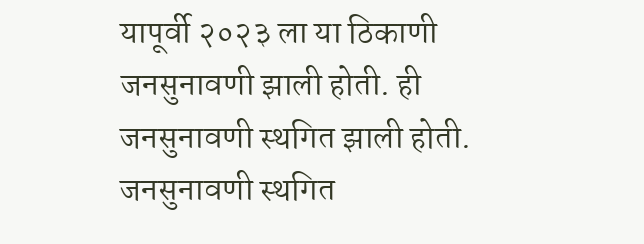यापूर्वी २०२३ ला या ठिकाणी जनसुनावणी झाली होती. ही जनसुनावणी स्थगित झाली होती. जनसुनावणी स्थगित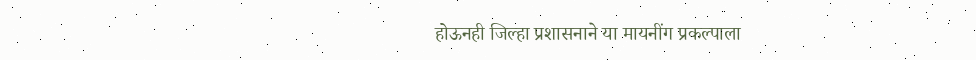होऊनही जिल्हा प्रशासनाने या मायनींग प्रकल्पाला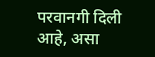परवानगी दिली आहे, असा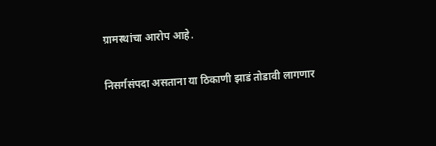ग्रामस्थांचा आरोप आहे.

निसर्गसंपदा असताना या ठिकाणी झाडं तोडावी लागणार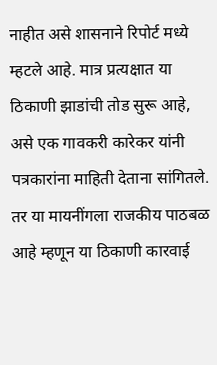नाहीत असे शासनाने रिपोर्ट मध्ये म्हटले आहे. मात्र प्रत्यक्षात या ठिकाणी झाडांची तोड सुरू आहे, असे एक गावकरी कारेकर यांनी पत्रकारांना माहिती देताना सांगितले. तर या मायनींगला राजकीय पाठबळ आहे म्हणून या ठिकाणी कारवाई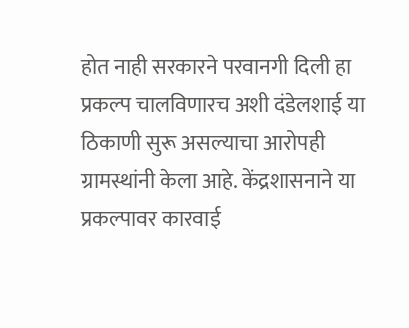होत नाही सरकारने परवानगी दिली हा प्रकल्प चालविणारच अशी दंडेलशाई या ठिकाणी सुरू असल्याचा आरोपही ग्रामस्थांनी केला आहे. केंद्रशासनाने या प्रकल्पावर कारवाई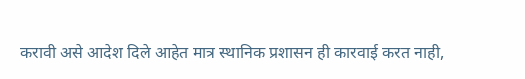करावी असे आदेश दिले आहेत मात्र स्थानिक प्रशासन ही कारवाई करत नाही,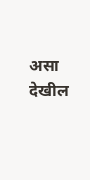असा देखील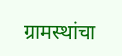ग्रामस्थांचा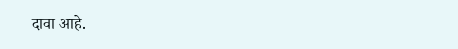दावा आहे.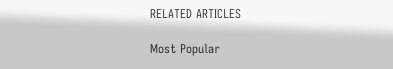RELATED ARTICLES

Most Popular